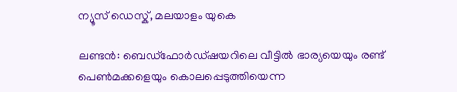ന്യൂസ് ഡെസ്ക്, മലയാളം യുകെ

ലണ്ടൻ: ബെഡ്ഫോർഡ്‌ഷയറിലെ വീട്ടിൽ ഭാര്യയെയും രണ്ട് പെൺമക്കളെയും കൊലപ്പെടുത്തിയെന്ന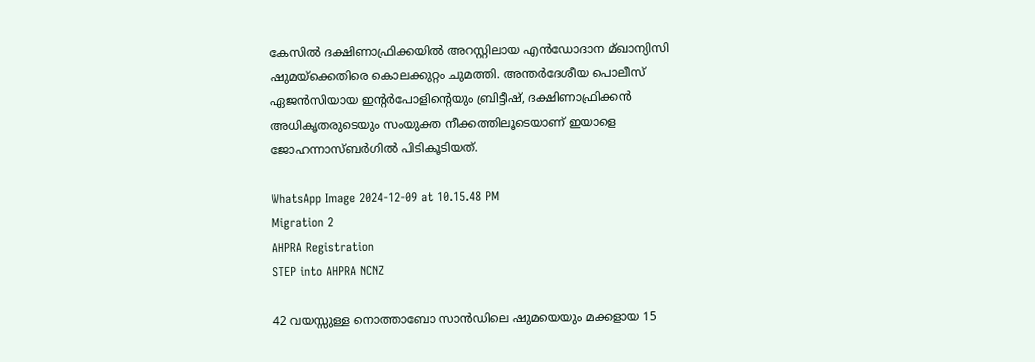കേസിൽ ദക്ഷിണാഫ്രിക്കയിൽ അറസ്റ്റിലായ എൻഡോദാന മ്ഖാന്യിസി ഷുമയ്ക്കെതിരെ കൊലക്കുറ്റം ചുമത്തി. അന്തർദേശീയ പൊലീസ് ഏജൻസിയായ ഇന്റർപോളിന്റെയും ബ്രിട്ടീഷ്, ദക്ഷിണാഫ്രിക്കൻ അധികൃതരുടെയും സംയുക്ത നീക്കത്തിലൂടെയാണ് ഇയാളെ ജോഹന്നാസ്ബർഗിൽ പിടികൂടിയത്.

WhatsApp Image 2024-12-09 at 10.15.48 PM
Migration 2
AHPRA Registration
STEP into AHPRA NCNZ

42 വയസ്സുള്ള നൊത്താബോ സാൻഡിലെ ഷുമയെയും മക്കളായ 15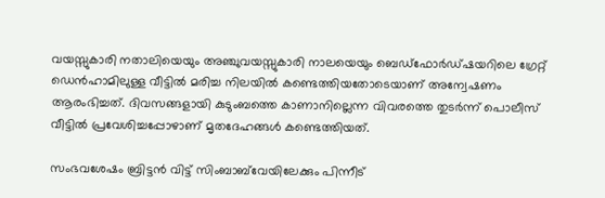വയസ്സുകാരി നതാലിയെയും അഞ്ചുവയസ്സുകാരി നാലയെയും ബെഡ്ഫോർഡ്‌ഷയറിലെ ഗ്രേറ്റ് ഡെൻഹാമിലുള്ള വീട്ടിൽ മരിച്ച നിലയിൽ കണ്ടെത്തിയതോടെയാണ് അന്വേഷണം ആരംഭിച്ചത്. ദിവസങ്ങളായി കുടുംബത്തെ കാണാനില്ലെന്ന വിവരത്തെ തുടർന്ന് പൊലീസ് വീട്ടിൽ പ്രവേശിച്ചപ്പോഴാണ് മൃതദേഹങ്ങൾ കണ്ടെത്തിയത്.

സംഭവശേഷം ബ്രിട്ടൻ വിട്ട് സിംബാബ്‌വേയിലേക്കും പിന്നീട്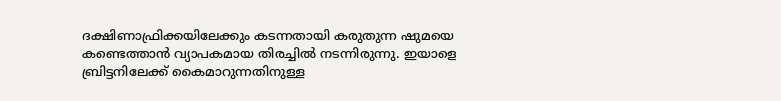ദക്ഷിണാഫ്രിക്കയിലേക്കും കടന്നതായി കരുതുന്ന ഷുമയെ കണ്ടെത്താൻ വ്യാപകമായ തിരച്ചിൽ നടന്നിരുന്നു. ഇയാളെ ബ്രിട്ടനിലേക്ക് കൈമാറുന്നതിനുള്ള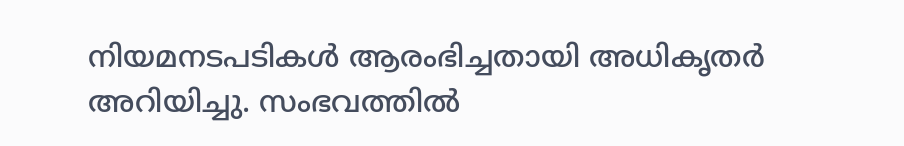നിയമനടപടികൾ ആരംഭിച്ചതായി അധികൃതർ അറിയിച്ചു. സംഭവത്തിൽ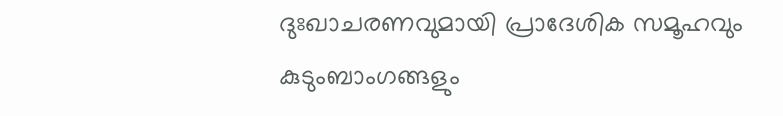ദുഃഖാചരണവുമായി പ്രാദേശിക സമൂഹവും കുടുംബാംഗങ്ങളും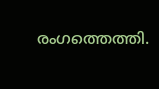രംഗത്തെത്തി.